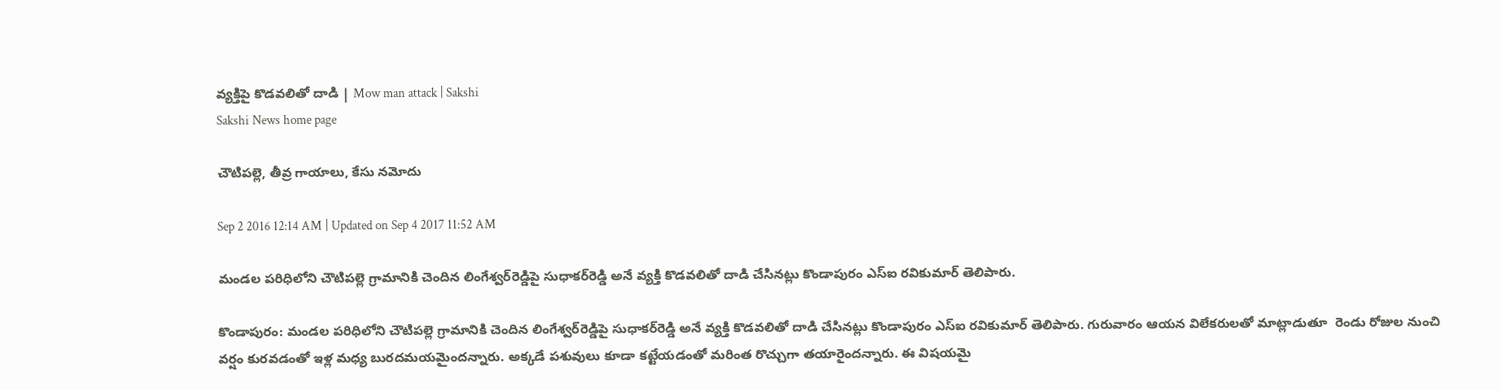వ్యక్తిపై కొడవలితో దాడి | Mow man attack | Sakshi
Sakshi News home page

చౌటిపల్లె, తీవ్ర గాయాలు, కేసు నమోదు

Sep 2 2016 12:14 AM | Updated on Sep 4 2017 11:52 AM

మండల పరిధిలోని చౌటిపల్లె గ్రామానికి చెందిన లింగేశ్వర్‌రెడ్డిపై సుధాకర్‌రెడ్డి అనే వ్యక్తి కొడవలితో దాడి చేసినట్లు కొండాపురం ఎస్‌ఐ రవికుమార్‌ తెలిపారు.

కొండాపురం: మండల పరిధిలోని చౌటిపల్లె గ్రామానికి చెందిన లింగేశ్వర్‌రెడ్డిపై సుధాకర్‌రెడ్డి అనే వ్యక్తి కొడవలితో దాడి చేసినట్లు కొండాపురం ఎస్‌ఐ రవికుమార్‌ తెలిపారు. గురువారం ఆయన విలేకరులతో మాట్లాడుతూ  రెండు రోజుల నుంచి వర్షం కురవడంతో ఇళ్ల మధ్య బురదమయమైందన్నారు. అక్కడే పశువులు కూడా కట్టేయడంతో మరింత రొచ్చుగా తయారైందన్నారు. ఈ విషయమై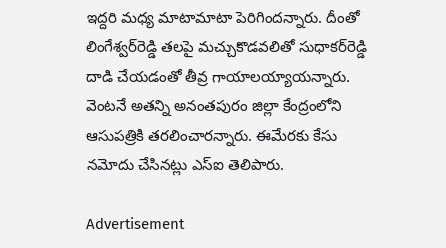ఇద్దరి మధ్య మాటామాటా పెరిగిందన్నారు. దీంతో  లింగేశ్వర్‌రెడ్డి తలపై మచ్చుకొడవలితో సుధాకర్‌రెడ్డి దాడి చేయడంతో తీవ్ర గాయాలయ్యాయన్నారు. వెంటనే అతన్ని అనంతపురం జిల్లా కేంద్రంలోని ఆసుపత్రికి తరలించారన్నారు. ఈమేరకు కేసు నమోదు చేసినట్లు ఎస్‌ఐ తెలిపారు.

Advertisement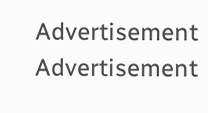Advertisement
Advertisement